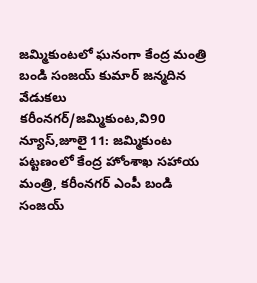జమ్మికుంటలో ఘనంగా కేంద్ర మంత్రి బండి సంజయ్ కుమార్ జన్మదిన వేడుకలు
కరీంనగర్/జమ్మికుంట,వి90 న్యూస్,జూలై 11: జమ్మికుంట పట్టణంలో కేంద్ర హోంశాఖ సహాయ మంత్రి, కరీంనగర్ ఎంపీ బండి సంజయ్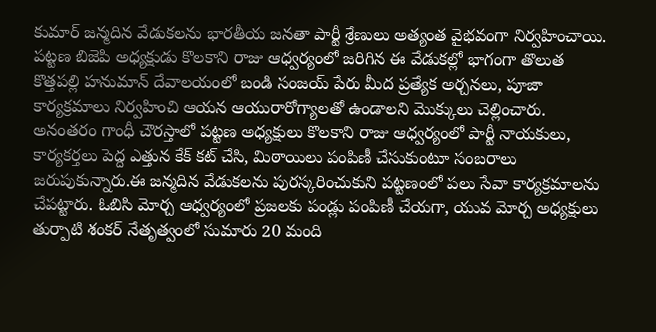కుమార్ జన్మదిన వేడుకలను భారతీయ జనతా పార్టీ శ్రేణులు అత్యంత వైభవంగా నిర్వహించాయి. పట్టణ బిజెపి అధ్యక్షుడు కొలకాని రాజు ఆధ్వర్యంలో జరిగిన ఈ వేడుకల్లో భాగంగా తొలుత కొత్తపల్లి హనుమాన్ దేవాలయంలో బండి సంజయ్ పేరు మీద ప్రత్యేక అర్చనలు, పూజా కార్యక్రమాలు నిర్వహించి ఆయన ఆయురారోగ్యాలతో ఉండాలని మొక్కులు చెల్లించారు. అనంతరం గాంధీ చౌరస్తాలో పట్టణ అధ్యక్షులు కొలకాని రాజు ఆధ్వర్యంలో పార్టీ నాయకులు, కార్యకర్తలు పెద్ద ఎత్తున కేక్ కట్ చేసి, మిఠాయిలు పంపిణీ చేసుకుంటూ సంబరాలు జరుపుకున్నారు.ఈ జన్మదిన వేడుకలను పురస్కరించుకుని పట్టణంలో పలు సేవా కార్యక్రమాలను చేపట్టారు. ఓబిసి మోర్చ ఆధ్వర్యంలో ప్రజలకు పండ్లు పంపిణీ చేయగా, యువ మోర్చ అధ్యక్షులు తుర్పాటి శంకర్ నేతృత్వంలో సుమారు 20 మంది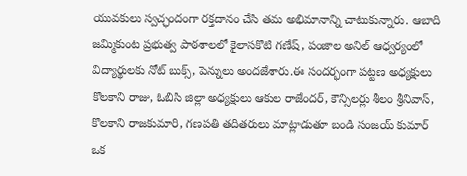యువకులు స్వచ్ఛందంగా రక్తదానం చేసి తమ అభిమానాన్ని చాటుకున్నారు. ఆబాది జమ్మికుంట ప్రభుత్వ పాఠశాలలో కైలాసకొటి గణేష్, పంజాల అనిల్ ఆధ్వర్యంలో విద్యార్థులకు నోట్ బుక్స్, పెన్నులు అందజేశారు.ఈ సందర్భంగా పట్టణ అధ్యక్షులు కొలకాని రాజు, ఓబిసి జిల్లా అధ్యక్షులు ఆకుల రాజేందర్, కౌన్సిలర్లు శీలం శ్రీనివాస్, కొలకాని రాజకుమారి, గణపతి తదితరులు మాట్లాడుతూ బండి సంజయ్ కుమార్ ఒక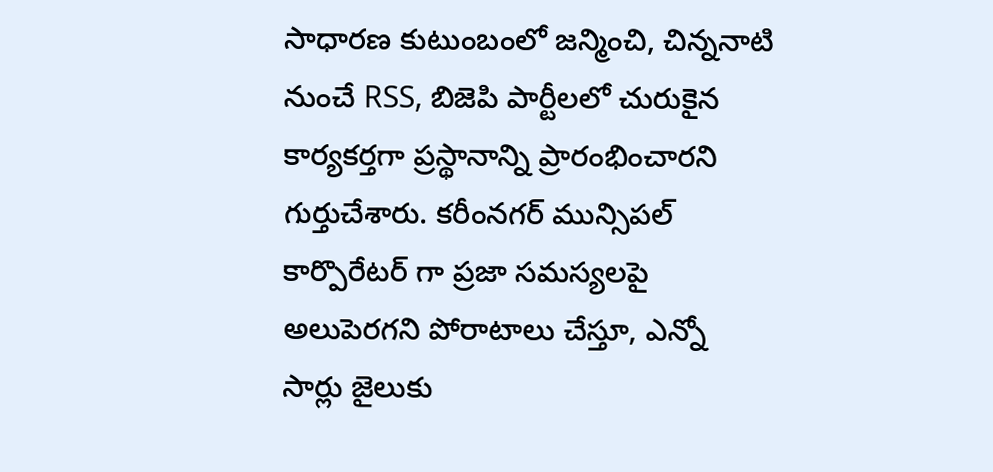సాధారణ కుటుంబంలో జన్మించి, చిన్ననాటి నుంచే RSS, బిజెపి పార్టీలలో చురుకైన కార్యకర్తగా ప్రస్థానాన్ని ప్రారంభించారని గుర్తుచేశారు. కరీంనగర్ మున్సిపల్ కార్పొరేటర్ గా ప్రజా సమస్యలపై అలుపెరగని పోరాటాలు చేస్తూ, ఎన్నో సార్లు జైలుకు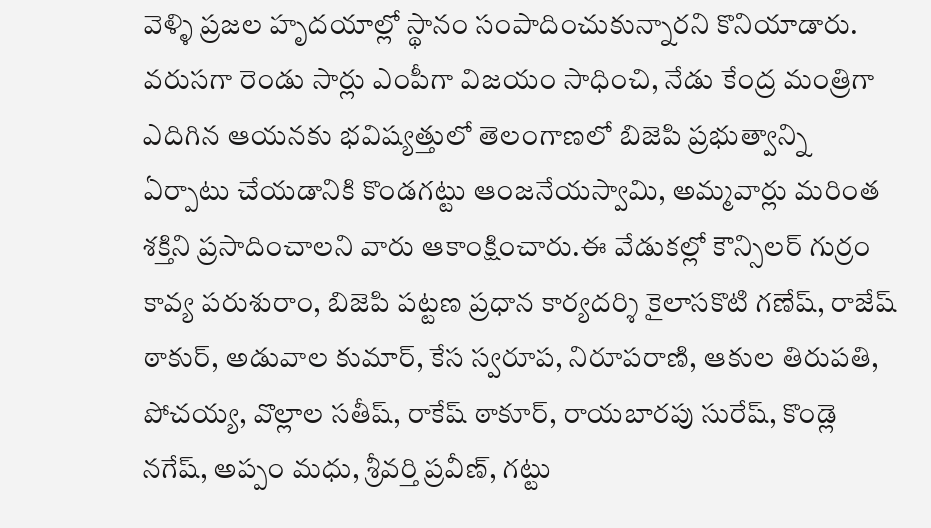వెళ్ళి ప్రజల హృదయాల్లో స్థానం సంపాదించుకున్నారని కొనియాడారు. వరుసగా రెండు సార్లు ఎంపీగా విజయం సాధించి, నేడు కేంద్ర మంత్రిగా ఎదిగిన ఆయనకు భవిష్యత్తులో తెలంగాణలో బిజెపి ప్రభుత్వాన్ని ఏర్పాటు చేయడానికి కొండగట్టు ఆంజనేయస్వామి, అమ్మవార్లు మరింత శక్తిని ప్రసాదించాలని వారు ఆకాంక్షించారు.ఈ వేడుకల్లో కౌన్సిలర్ గుర్రం కావ్య పరుశురాం, బిజెపి పట్టణ ప్రధాన కార్యదర్శి కైలాసకొటి గణేష్, రాజేష్ ఠాకుర్, అడువాల కుమార్, కేస స్వరూప, నిరూపరాణి, ఆకుల తిరుపతి, పోచయ్య, వొల్లాల సతీష్, రాకేష్ ఠాకూర్, రాయబారపు సురేష్, కొండ్లె నగేష్, అప్పం మధు, శ్రీవర్తి ప్రవీణ్, గట్టు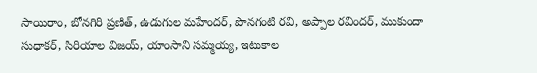సాయిరాం, బోనగిరి ప్రణిత్, ఉడుగుల మహేందర్, పొనగంటి రవి, అప్పాల రవిందర్, ముకుందా సుధాకర్, సిరియాల విజయ్, యాంసాని సమ్మయ్య, ఇటుకాల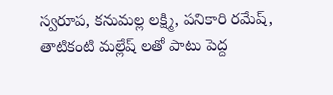స్వరూప, కనుమల్ల లక్ష్మి, పనికారి రమేష్, తాటికంటి మల్లేష్ లతో పాటు పెద్ద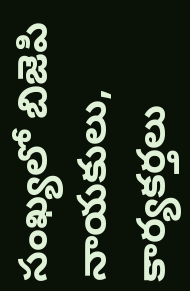సంఖ్యలో బిజెపి నాయకులు, కార్యకర్తలు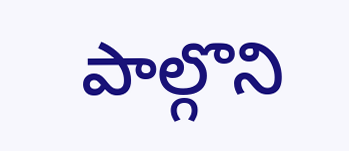పాల్గొని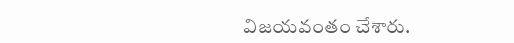విజయవంతం చేశారు.